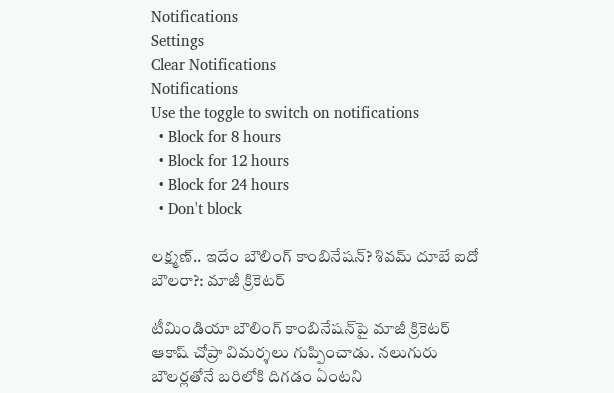Notifications
Settings
Clear Notifications
Notifications
Use the toggle to switch on notifications
  • Block for 8 hours
  • Block for 12 hours
  • Block for 24 hours
  • Don't block

లక్ష్మణ్.. ఇదేం బౌలింగ్ కాంబినేషన్? శివమ్ దూబే ఐదో బౌలరా?: మాజీ క్రికెటర్

టీమిండియా బౌలింగ్ కాంబినేషన్‌పై మాజీ క్రికెటర్ ఆకాష్ చోప్రా విమర్శలు గుప్పించాడు. నలుగురు బౌలర్లతోనే బరిలోకి దిగడం ఏంటని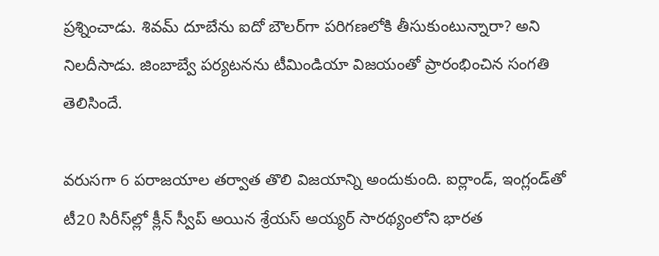ప్రశ్నించాడు. శివమ్ దూబేను ఐదో బౌలర్‌గా పరిగణలోకి తీసుకుంటున్నారా? అని నిలదీసాడు. జింబాబ్వే పర్యటనను టీమిండియా విజయంతో ప్రారంభించిన సంగతి తెలిసిందే.

వరుసగా 6 పరాజయాల తర్వాత తొలి విజయాన్ని అందుకుంది. ఐర్లాండ్, ఇంగ్లండ్‌తో టీ20 సిరీస్‌ల్లో క్లీన్ స్వీప్ అయిన శ్రేయస్ అయ్యర్ సారథ్యంలోని భారత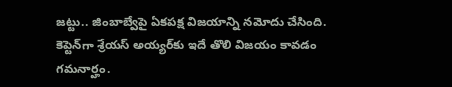జట్టు.. జింబాబ్వేపై ఏకపక్ష విజయాన్ని నమోదు చేసింది. కెప్టెన్‌గా శ్రేయస్ అయ్యర్‌కు ఇదే తొలి విజయం కావడం గమనార్హం.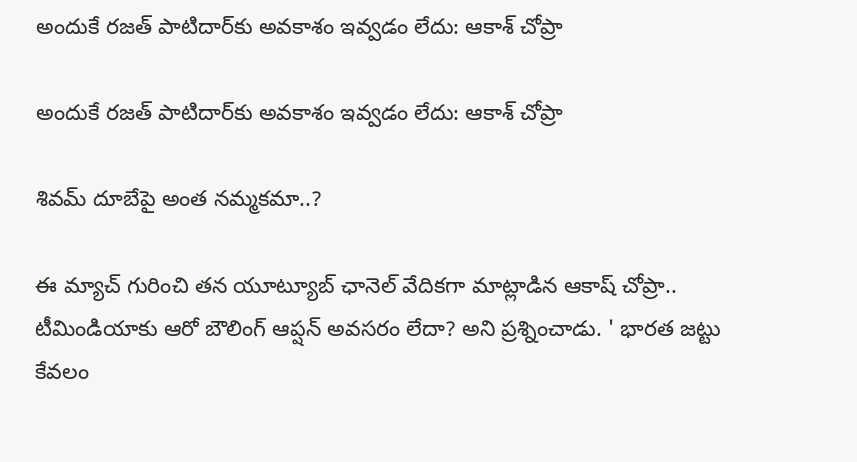అందుకే రజత్ పాటిదార్‌కు అవకాశం ఇవ్వడం లేదు: ఆకాశ్ చోప్రా

అందుకే రజత్ పాటిదార్‌కు అవకాశం ఇవ్వడం లేదు: ఆకాశ్ చోప్రా

శివమ్ దూబేపై అంత నమ్మకమా..?

ఈ మ్యాచ్ గురించి తన యూట్యూబ్ ఛానెల్ వేదికగా మాట్లాడిన ఆకాష్ చోప్రా.. టీమిండియాకు ఆరో బౌలింగ్ ఆప్షన్ అవసరం లేదా? అని ప్రశ్నించాడు. ' భారత జట్టు కేవలం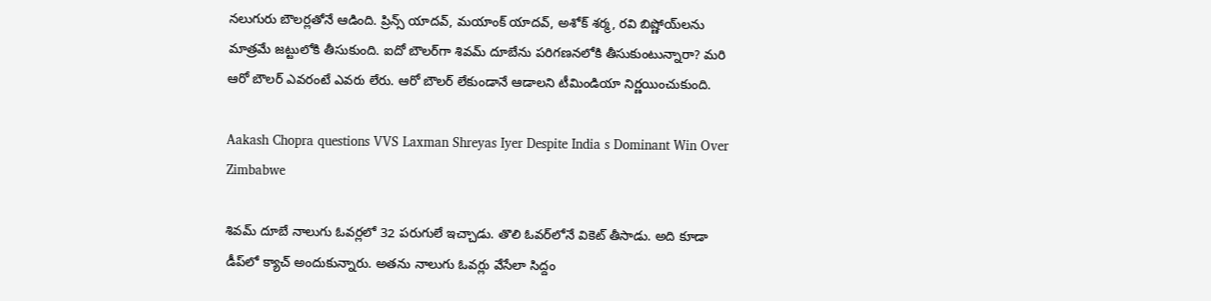నలుగురు బౌలర్లతోనే ఆడింది. ప్రిన్స్ యాదవ్, మయాంక్ యాదవ్, అశోక్ శర్మ, రవి బిష్ణోయ్‌లను మాత్రమే జట్టులోకి తీసుకుంది. ఐదో బౌలర్‌గా శివమ్ దూబేను పరిగణనలోకి తీసుకుంటున్నారా? మరి ఆరో బౌలర్ ఎవరంటే ఎవరు లేరు. ఆరో బౌలర్ లేకుండానే ఆడాలని టీమిండియా నిర్ణయించుకుంది.

Aakash Chopra questions VVS Laxman Shreyas Iyer Despite India s Dominant Win Over Zimbabwe

శివమ్ దూబే నాలుగు ఓవర్లలో 32 పరుగులే ఇచ్చాడు. తొలి ఓవర్‌లోనే వికెట్ తీసాడు. అది కూడా డీప్‌లో క్యాచ్ అందుకున్నారు. అతను నాలుగు ఓవర్లు వేసేలా సిద్దం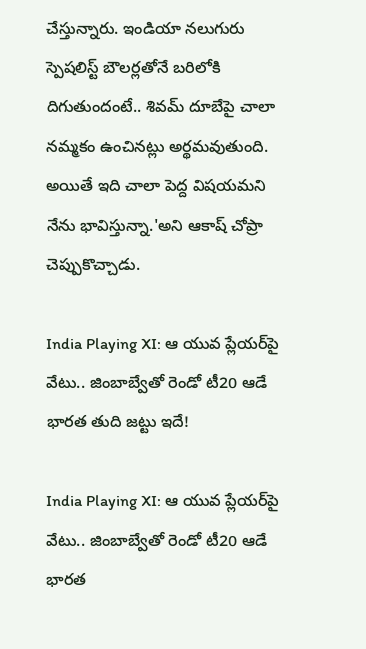చేస్తున్నారు. ఇండియా నలుగురు స్పెషలిస్ట్ బౌలర్లతోనే బరిలోకి దిగుతుందంటే.. శివమ్ దూబేపై చాలా నమ్మకం ఉంచినట్లు అర్థమవుతుంది. అయితే ఇది చాలా పెద్ద విషయమని నేను భావిస్తున్నా.'అని ఆకాష్ చోప్రా చెప్పుకొచ్చాడు.

India Playing XI: ఆ యువ ప్లేయర్‌పై వేటు.. జింబాబ్వేతో రెండో టీ20 ఆడే భారత తుది జట్టు ఇదే!

India Playing XI: ఆ యువ ప్లేయర్‌పై వేటు.. జింబాబ్వేతో రెండో టీ20 ఆడే భారత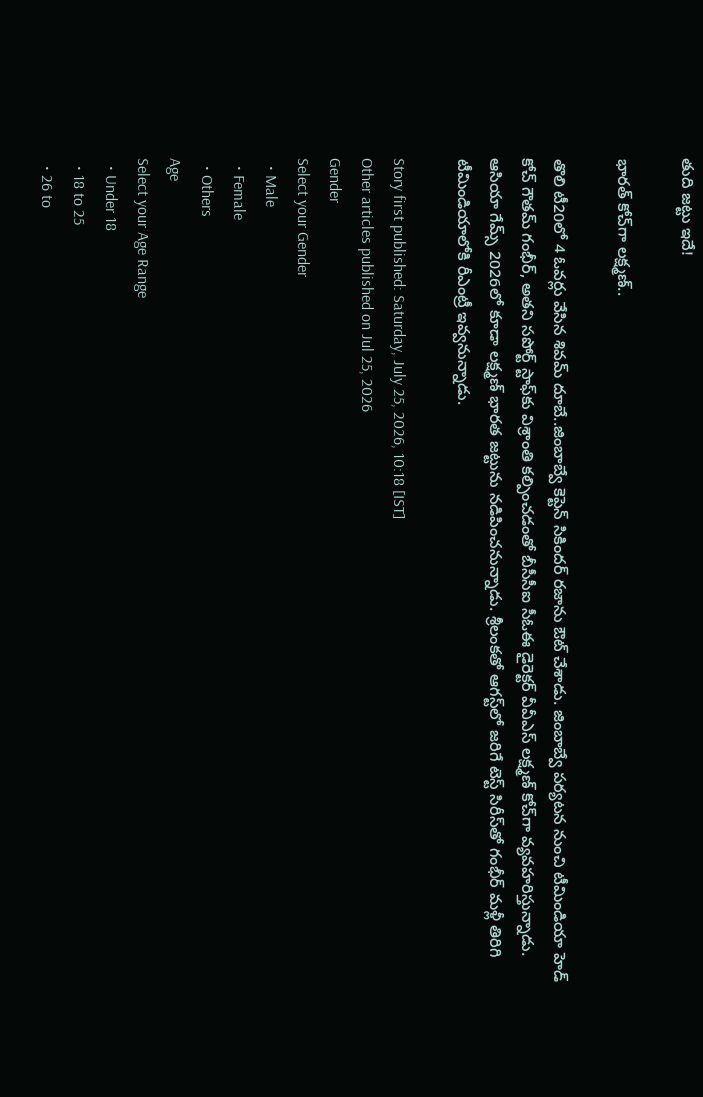తుది జట్టు ఇదే!

భారత్ కోచ్‌గా లక్ష్మణ్..

తొలి టీ20లో 4 ఓవర్లు వేసిన శివమ్ దూబే..జింబాబ్వే కెప్టెన్ సికిందర్ రజాను ఔట్ చేశాడు. జింబాబ్వే పర్యటన నుంచి టీమిండియా హెడ్ కోచ్ గౌతమ్ గంభీర్, అతని సపోర్ట్ స్టాఫ్‌కు విశ్రాంతి కల్పించడంతో బీసీసీఐ సీఓఈ డైరెక్టర్ వీవీఎస్ లక్ష్మణ్ కోచ్‌గా వ్యవహరిస్తున్నాడు. ఆసియా గేమ్స్ 2026లో కూడా లక్ష్మణ్ భారత జట్టును నడిపించనున్నాడు. శ్రీలంకతో ఆగస్ట్‌లో జరిగే టెస్ట్ సిరీస్‌తో గంభీర్ మళ్లీ తిరిగి టీమిండియా‌లోకి రీఎంట్రీ ఇవ్వనున్నాడు.

Story first published: Saturday, July 25, 2026, 10:18 [IST]
Other articles published on Jul 25, 2026
Gender
Select your Gender
  • Male
  • Female
  • Others
Age
Select your Age Range
  • Under 18
  • 18 to 25
  • 26 to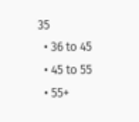35
  • 36 to 45
  • 45 to 55
  • 55+